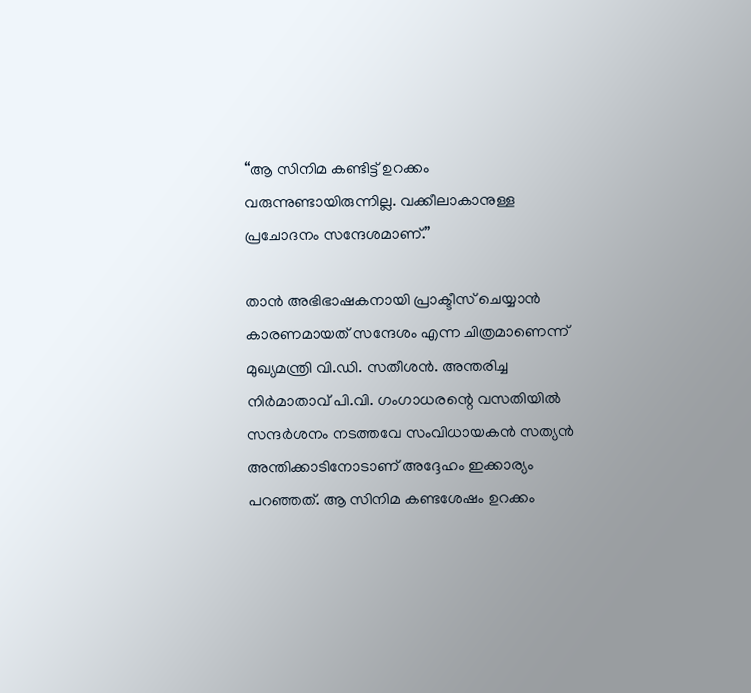“ആ സിനിമ കണ്ടിട്ട് ഉറക്കം വരുന്നുണ്ടായിരുന്നില്ല. വക്കീലാകാനുള്ള പ്രചോദനം സന്ദേശമാണ്.”

താൻ അഭിഭാഷകനായി പ്രാക്ടീസ് ചെയ്യാൻ കാരണമായത് സന്ദേശം എന്ന ചിത്രമാണെന്ന് മുഖ്യമന്ത്രി വി.ഡി. സതീശൻ. അന്തരിച്ച നിർമാതാവ് പി.വി. ഗംഗാധരന്റെ വസതിയിൽ സന്ദർശനം നടത്തവേ സംവിധായകൻ സത്യൻ അന്തിക്കാടിനോടാണ് അദ്ദേഹം ഇക്കാര്യം പറഞ്ഞത്. ആ സിനിമ കണ്ടശേഷം ഉറക്കം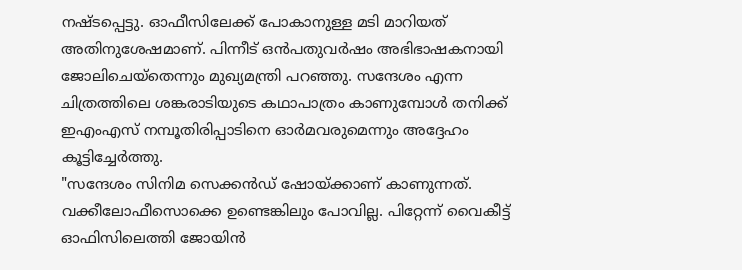നഷ്ടപ്പെട്ടു. ഓഫീസിലേക്ക് പോകാനുള്ള മടി മാറിയത് അതിനുശേഷമാണ്. പിന്നീട് ഒൻപതുവർഷം അഭിഭാഷകനായി ജോലിചെയ്തെന്നും മുഖ്യമന്ത്രി പറഞ്ഞു. സന്ദേശം എന്ന ചിത്രത്തിലെ ശങ്കരാടിയുടെ കഥാപാത്രം കാണുമ്പോൾ തനിക്ക് ഇഎംഎസ് നമ്പൂതിരിപ്പാടിനെ ഓർമവരുമെന്നും അദ്ദേഹം കൂട്ടിച്ചേർത്തു.
"സന്ദേശം സിനിമ സെക്കൻഡ് ഷോയ്ക്കാണ് കാണുന്നത്. വക്കീലോഫീസൊക്കെ ഉണ്ടെങ്കിലും പോവില്ല. പിറ്റേന്ന് വൈകീട്ട് ഓഫിസിലെത്തി ജോയിൻ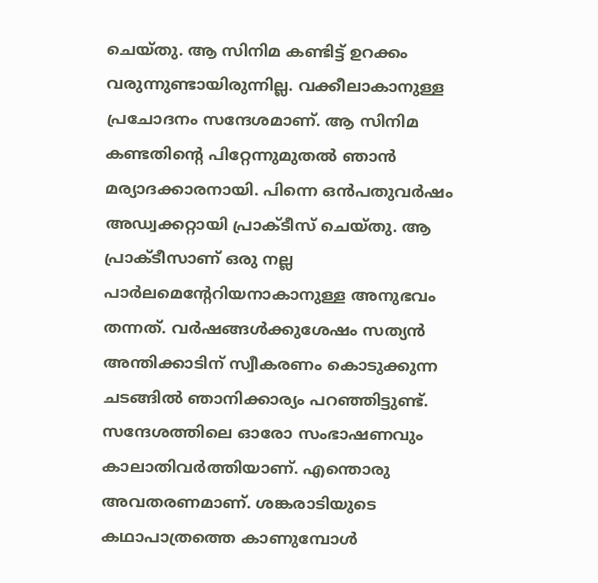ചെയ്തു. ആ സിനിമ കണ്ടിട്ട് ഉറക്കം വരുന്നുണ്ടായിരുന്നില്ല. വക്കീലാകാനുള്ള പ്രചോദനം സന്ദേശമാണ്. ആ സിനിമ കണ്ടതിന്റെ പിറ്റേന്നുമുതൽ ഞാൻ മര്യാദക്കാരനായി. പിന്നെ ഒൻപതുവർഷം അഡ്വക്കറ്റായി പ്രാക്ടീസ് ചെയ്തു. ആ പ്രാക്ടീസാണ് ഒരു നല്ല പാർലമെന്റേറിയനാകാനുള്ള അനുഭവം തന്നത്. വർഷങ്ങൾക്കുശേഷം സത്യൻ അന്തിക്കാടിന് സ്വീകരണം കൊടുക്കുന്ന ചടങ്ങിൽ ഞാനിക്കാര്യം പറഞ്ഞിട്ടുണ്ട്.
സന്ദേശത്തിലെ ഓരോ സംഭാഷണവും കാലാതിവർത്തിയാണ്. എന്തൊരു അവതരണമാണ്. ശങ്കരാടിയുടെ കഥാപാത്രത്തെ കാണുമ്പോൾ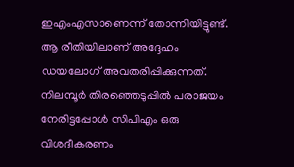ഇഎംഎസാണെന്ന് തോന്നിയിട്ടുണ്ട്. ആ രീതിയിലാണ് അദ്ദേഹം ഡയലോഗ് അവതരിപ്പിക്കുന്നത്. നിലമ്പൂർ തിരഞ്ഞെടുപ്പിൽ പരാജയം നേരിട്ടപ്പോൾ സിപിഎം ഒരു വിശദീകരണം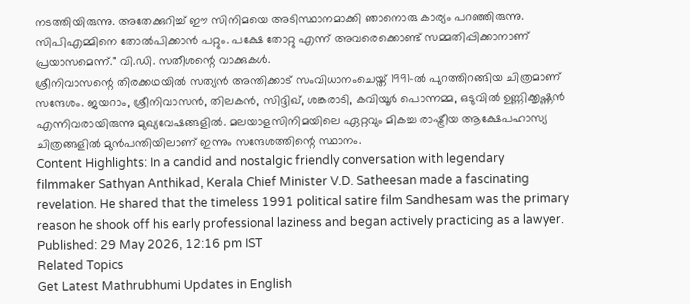നടത്തിയിരുന്നു. അതേക്കുറിച്ച് ഈ സിനിമയെ അടിസ്ഥാനമാക്കി ഞാനൊരു കാര്യം പറഞ്ഞിരുന്നു. സിപിഎമ്മിനെ തോൽപിക്കാൻ പറ്റും. പക്ഷേ തോറ്റു എന്ന് അവരെക്കൊണ്ട് സമ്മതിപ്പിക്കാനാണ് പ്രയാസമെന്ന്." വി.ഡി. സതീശന്റെ വാക്കുകൾ.
ശ്രീനിവാസന്റെ തിരക്കഥയിൽ സത്യൻ അന്തിക്കാട് സംവിധാനംചെയ്ത് 1991-ൽ പുറത്തിറങ്ങിയ ചിത്രമാണ് സന്ദേശം. ജയറാം, ശ്രീനിവാസൻ, തിലകൻ, സിദ്ദിഖ്, ശങ്കരാടി, കവിയൂർ പൊന്നമ്മ, ഒടുവിൽ ഉണ്ണിക്കൃഷ്ണൻ എന്നിവരായിരുന്നു മുഖ്യവേഷങ്ങളിൽ. മലയാളസിനിമയിലെ ഏറ്റവും മികച്ച രാഷ്ട്രീയ ആക്ഷേപഹാസ്യ ചിത്രങ്ങളിൽ മുൻപന്തിയിലാണ് ഇന്നും സന്ദേശത്തിന്റെ സ്ഥാനം.
Content Highlights: In a candid and nostalgic friendly conversation with legendary filmmaker Sathyan Anthikad, Kerala Chief Minister V.D. Satheesan made a fascinating revelation. He shared that the timeless 1991 political satire film Sandhesam was the primary reason he shook off his early professional laziness and began actively practicing as a lawyer.
Published: 29 May 2026, 12:16 pm IST
Related Topics
Get Latest Mathrubhumi Updates in English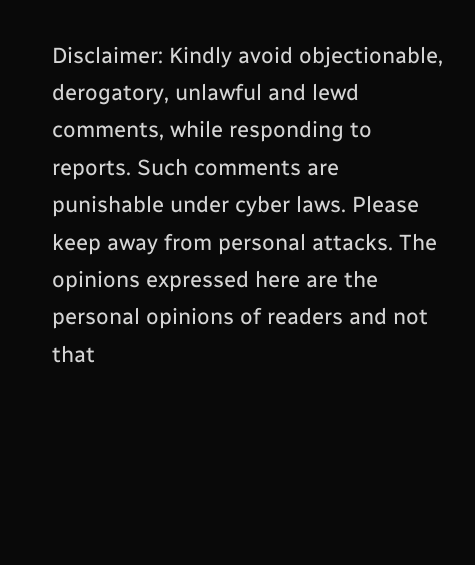Disclaimer: Kindly avoid objectionable, derogatory, unlawful and lewd comments, while responding to reports. Such comments are punishable under cyber laws. Please keep away from personal attacks. The opinions expressed here are the personal opinions of readers and not that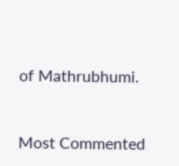of Mathrubhumi.


Most Commented